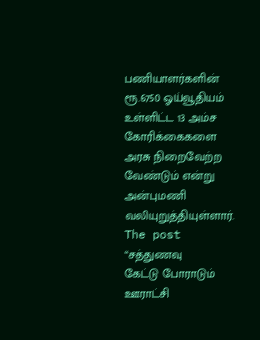பணியாளர்களின் ரூ.6750 ஓய்வூதியம் உள்ளிட்ட 13 அம்ச கோரிக்கைகளை அரசு நிறைவேற்ற வேண்டும் என்று அன்புமணி வலியுறுத்தியுள்ளார். The post “சத்துணவு
கேட்டு போராடும் ஊராட்சி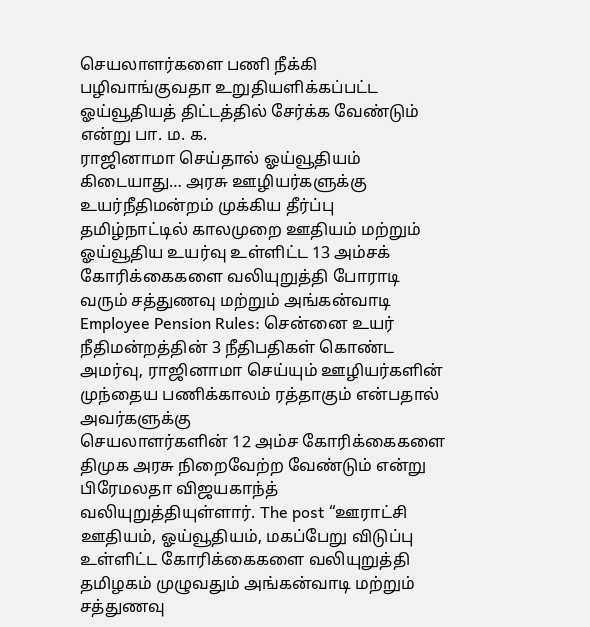செயலாளர்களை பணி நீக்கி பழிவாங்குவதா உறுதியளிக்கப்பட்ட ஓய்வூதியத் திட்டத்தில் சேர்க்க வேண்டும் என்று பா. ம. க.
ராஜினாமா செய்தால் ஓய்வூதியம் கிடையாது… அரசு ஊழியர்களுக்கு உயர்நீதிமன்றம் முக்கிய தீர்ப்பு
தமிழ்நாட்டில் காலமுறை ஊதியம் மற்றும் ஓய்வூதிய உயர்வு உள்ளிட்ட 13 அம்சக் கோரிக்கைகளை வலியுறுத்தி போராடி வரும் சத்துணவு மற்றும் அங்கன்வாடி
Employee Pension Rules: சென்னை உயர் நீதிமன்றத்தின் 3 நீதிபதிகள் கொண்ட அமர்வு, ராஜினாமா செய்யும் ஊழியர்களின் முந்தைய பணிக்காலம் ரத்தாகும் என்பதால் அவர்களுக்கு
செயலாளர்களின் 12 அம்ச கோரிக்கைகளை திமுக அரசு நிறைவேற்ற வேண்டும் என்று பிரேமலதா விஜயகாந்த் வலியுறுத்தியுள்ளார். The post “ஊராட்சி
ஊதியம், ஓய்வூதியம், மகப்பேறு விடுப்பு உள்ளிட்ட கோரிக்கைகளை வலியுறுத்தி தமிழகம் முழுவதும் அங்கன்வாடி மற்றும் சத்துணவு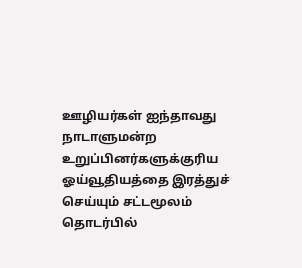ஊழியர்கள் ஐந்தாவது
நாடாளுமன்ற உறுப்பினர்களுக்குரிய ஓய்வூதியத்தை இரத்துச் செய்யும் சட்டமூலம் தொடர்பில்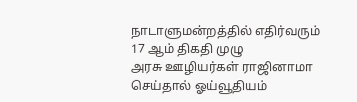நாடாளுமன்றத்தில் எதிர்வரும் 17 ஆம் திகதி முழு
அரசு ஊழியர்கள் ராஜினாமா செய்தால் ஓய்வூதியம்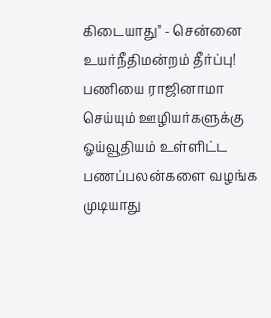கிடையாது" - சென்னை உயர்நீதிமன்றம் தீர்ப்பு!
பணியை ராஜினாமா செய்யும் ஊழியர்களுக்கு ஓய்வூதியம் உள்ளிட்ட பணப்பலன்களை வழங்க முடியாது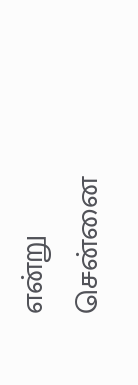என்று சென்னை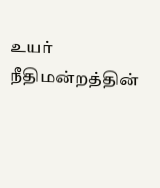உயர் நீதிமன்றத்தின்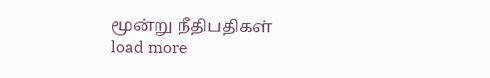மூன்று நீதிபதிகள்
load more